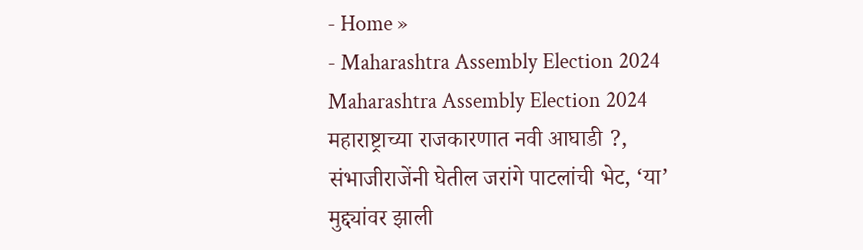- Home »
- Maharashtra Assembly Election 2024
Maharashtra Assembly Election 2024
महाराष्ट्राच्या राजकारणात नवी आघाडी ?, संभाजीराजेंनी घेतील जरांगे पाटलांची भेट, ‘या’ मुद्द्यांवर झाली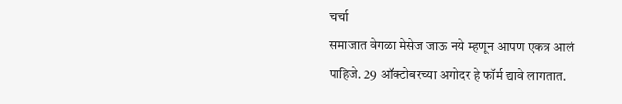चर्चा
समाजात वेगळा मेसेज जाऊ नये म्हणून आपण एकत्र आलं पाहिजे. 29 ऑक्टोबरच्या अगोदर हे फॉर्म द्यावे लागतात.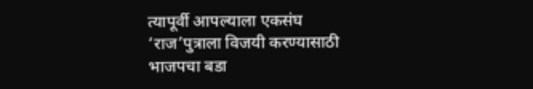त्यापूर्वी आपल्याला एकसंघ
‘राज’पुत्राला विजयी करण्यासाठी भाजपचा बडा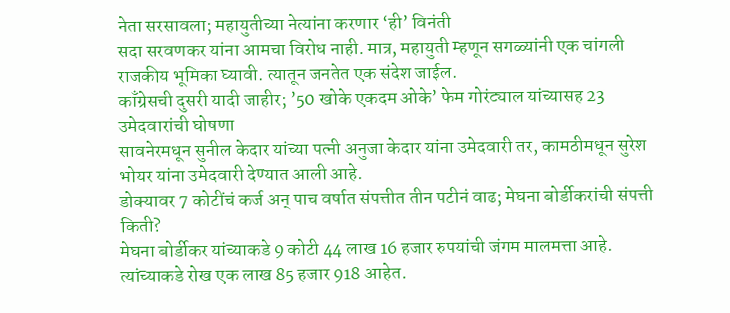नेता सरसावला; महायुतीच्या नेत्यांना करणार ‘ही’ विनंती
सदा सरवणकर यांना आमचा विरोध नाही. मात्र, महायुती म्हणून सगळ्यांनी एक चांगली राजकीय भूमिका घ्यावी. त्यातून जनतेत एक संदेश जाईल.
काँग्रेसची दुसरी यादी जाहीर; ’50 खोके एकदम ओके’ फेम गोरंट्याल यांच्यासह 23 उमेदवारांची घोषणा
सावनेरमधून सुनील केदार यांच्या पत्नी अनुजा केदार यांना उमेदवारी तर, कामठीमधून सुरेश भोयर यांना उमेदवारी देण्यात आली आहे.
डोक्यावर 7 कोटींचं कर्ज अन् पाच वर्षात संपत्तीत तीन पटीनं वाढ; मेघना बोर्डीकरांची संपत्ती किती?
मेघना बोर्डीकर यांच्याकडे 9 कोटी 44 लाख 16 हजार रुपयांची जंगम मालमत्ता आहे. त्यांच्याकडे रोख एक लाख 85 हजार 918 आहेत.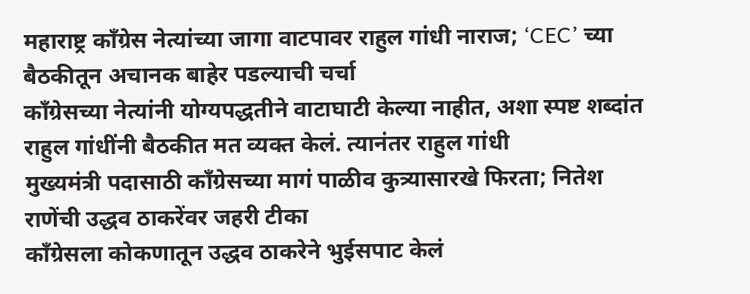महाराष्ट्र काँग्रेस नेत्यांच्या जागा वाटपावर राहुल गांधी नाराज; ‘CEC’ च्या बैठकीतून अचानक बाहेर पडल्याची चर्चा
काँग्रेसच्या नेत्यांनी योग्यपद्धतीने वाटाघाटी केल्या नाहीत, अशा स्पष्ट शब्दांत राहुल गांधींनी बैठकीत मत व्यक्त केलं. त्यानंतर राहुल गांधी
मुख्यमंत्री पदासाठी काँग्रेसच्या मागं पाळीव कुत्र्यासारखे फिरता; नितेश राणेंची उद्धव ठाकरेंवर जहरी टीका
काँग्रेसला कोकणातून उद्धव ठाकरेने भुईसपाट केलं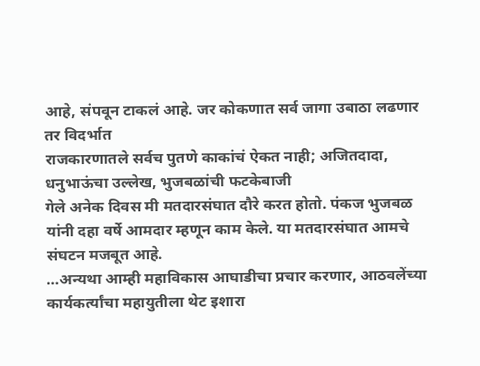आहे, संपवून टाकलं आहे. जर कोकणात सर्व जागा उबाठा लढणार तर विदर्भात
राजकारणातले सर्वच पुतणे काकांचं ऐकत नाही; अजितदादा, धनुभाऊंचा उल्लेख, भुजबळांची फटकेबाजी
गेले अनेक दिवस मी मतदारसंघात दौरे करत होतो. पंकज भुजबळ यांनी दहा वर्षे आमदार म्हणून काम केले. या मतदारसंघात आमचे संघटन मजबूत आहे.
…अन्यथा आम्ही महाविकास आघाडीचा प्रचार करणार, आठवलेंच्या कार्यकर्त्यांचा महायुतीला थेट इशारा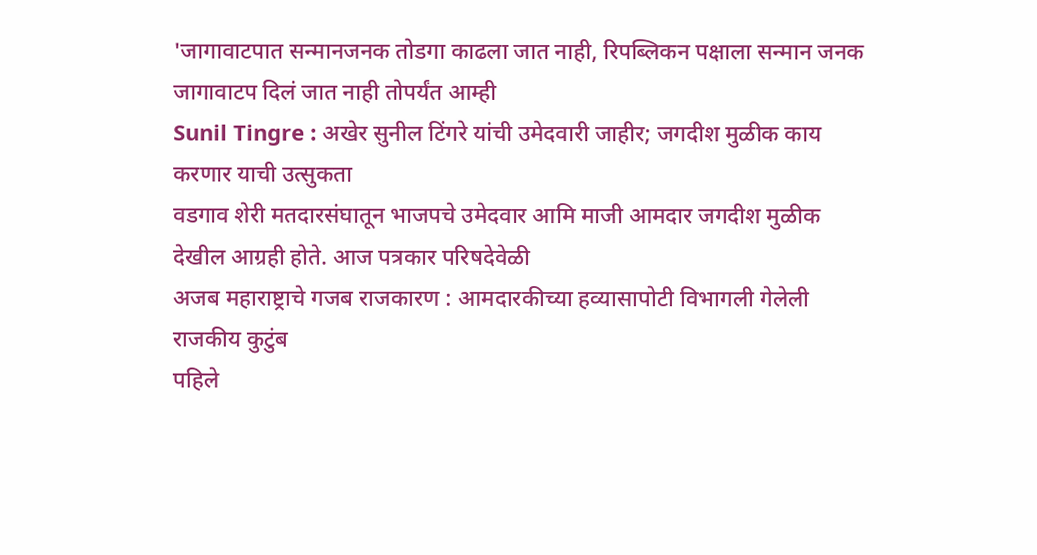'जागावाटपात सन्मानजनक तोडगा काढला जात नाही, रिपब्लिकन पक्षाला सन्मान जनक जागावाटप दिलं जात नाही तोपर्यंत आम्ही
Sunil Tingre : अखेर सुनील टिंगरे यांची उमेदवारी जाहीर; जगदीश मुळीक काय करणार याची उत्सुकता
वडगाव शेरी मतदारसंघातून भाजपचे उमेदवार आमि माजी आमदार जगदीश मुळीक देखील आग्रही होते. आज पत्रकार परिषदेवेळी
अजब महाराष्ट्राचे गजब राजकारण : आमदारकीच्या हव्यासापोटी विभागली गेलेली राजकीय कुटुंब
पहिले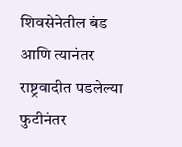शिवसेनेतील बंड आणि त्यानंतर राष्ट्रवादीत पडलेल्या फुटीनंतर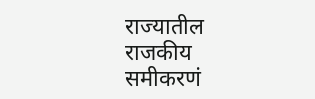राज्यातील राजकीय समीकरणं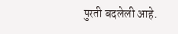पुरती बदलेली आहे.